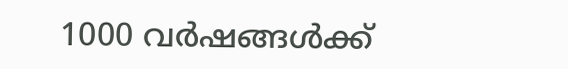1000 വര്‍ഷങ്ങള്‍ക്ക്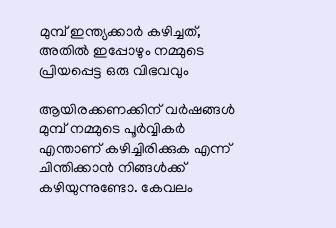മുമ്പ് ഇന്ത്യക്കാര്‍ കഴിച്ചത്, അതില്‍ ഇപ്പോഴും നമ്മുടെ പ്രിയപ്പെട്ട ഒരു വിഭവവും

ആയിരക്കണക്കിന് വര്‍ഷങ്ങള്‍ മുമ്പ് നമ്മുടെ പൂര്‍വ്വികര്‍ എന്താണ് കഴിച്ചിരിക്കുക എന്ന് ചിന്തിക്കാന്‍ നിങ്ങള്‍ക്ക് കഴിയുന്നുണ്ടോ. കേവലം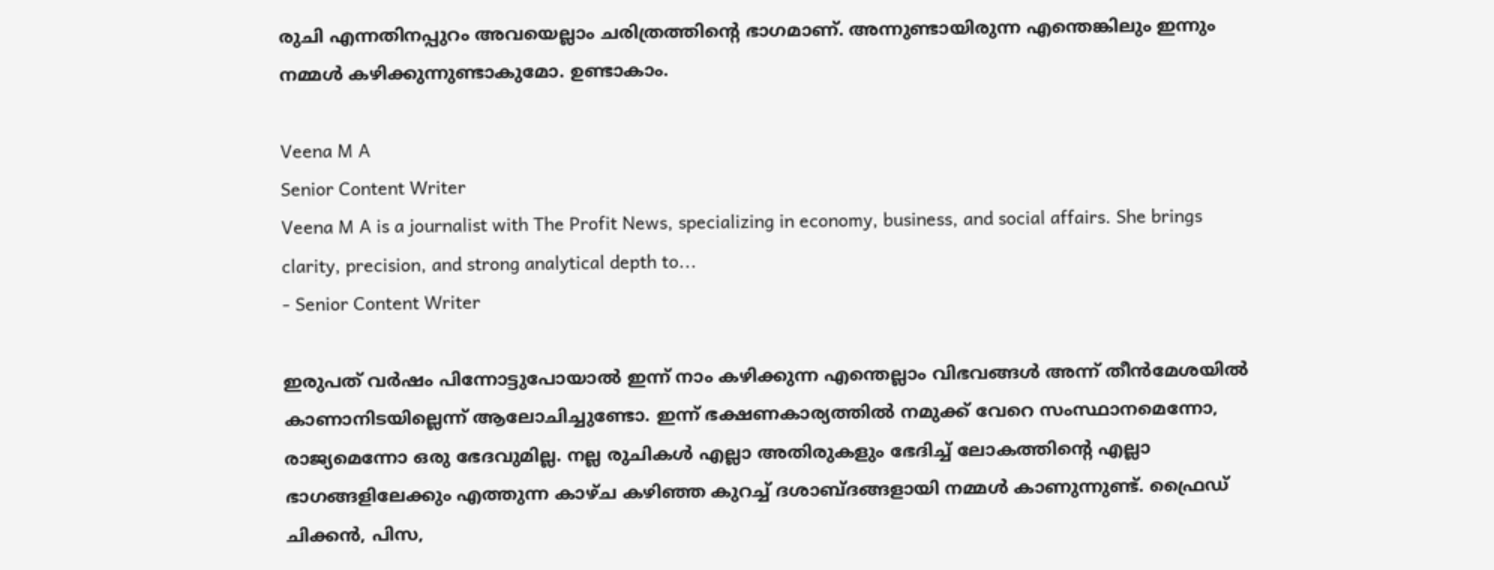രുചി എന്നതിനപ്പുറം അവയെല്ലാം ചരിത്രത്തിന്റെ ഭാഗമാണ്. അന്നുണ്ടായിരുന്ന എന്തെങ്കിലും ഇന്നും നമ്മള്‍ കഴിക്കുന്നുണ്ടാകുമോ. ഉണ്ടാകാം.

Veena M A
Senior Content Writer
Veena M A is a journalist with The Profit News, specializing in economy, business, and social affairs. She brings clarity, precision, and strong analytical depth to...
- Senior Content Writer

ഇരുപത് വര്‍ഷം പിന്നോട്ടുപോയാല്‍ ഇന്ന് നാം കഴിക്കുന്ന എന്തെല്ലാം വിഭവങ്ങള്‍ അന്ന് തീന്‍മേശയില്‍ കാണാനിടയില്ലെന്ന് ആലോചിച്ചുണ്ടോ. ഇന്ന് ഭക്ഷണകാര്യത്തില്‍ നമുക്ക് വേറെ സംസ്ഥാനമെന്നോ, രാജ്യമെന്നോ ഒരു ഭേദവുമില്ല. നല്ല രുചികള്‍ എല്ലാ അതിരുകളും ഭേദിച്ച് ലോകത്തിന്റെ എല്ലാ ഭാഗങ്ങളിലേക്കും എത്തുന്ന കാഴ്ച കഴിഞ്ഞ കുറച്ച് ദശാബ്ദങ്ങളായി നമ്മള്‍ കാണുന്നുണ്ട്. ഫ്രൈഡ് ചിക്കന്‍, പിസ,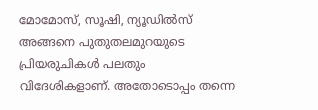മോമോസ്, സൂഷി, ന്യൂഡില്‍സ് അങ്ങനെ പുതുതലമുറയുടെ പ്രിയരുചികള്‍ പലതും വിദേശികളാണ്. അതോടൊപ്പം തന്നെ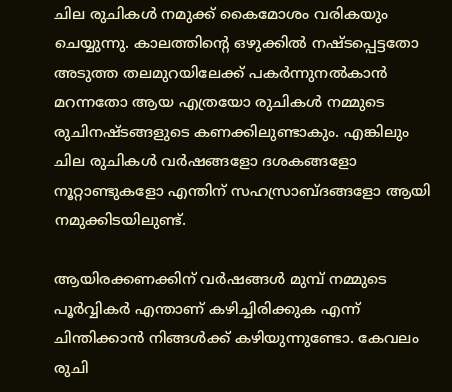ചില രുചികള്‍ നമുക്ക് കൈമോശം വരികയും ചെയ്യുന്നു. കാലത്തിന്റെ ഒഴുക്കില്‍ നഷ്ടപ്പെട്ടതോ അടുത്ത തലമുറയിലേക്ക് പകര്‍ന്നുനല്‍കാന്‍ മറന്നതോ ആയ എത്രയോ രുചികള്‍ നമ്മുടെ രുചിനഷ്ടങ്ങളുടെ കണക്കിലുണ്ടാകും. എങ്കിലും ചില രുചികള്‍ വര്‍ഷങ്ങളോ ദശകങ്ങളോ നൂറ്റാണ്ടുകളോ എന്തിന് സഹസ്രാബ്ദങ്ങളോ ആയി നമുക്കിടയിലുണ്ട്.

ആയിരക്കണക്കിന് വര്‍ഷങ്ങള്‍ മുമ്പ് നമ്മുടെ പൂര്‍വ്വികര്‍ എന്താണ് കഴിച്ചിരിക്കുക എന്ന് ചിന്തിക്കാന്‍ നിങ്ങള്‍ക്ക് കഴിയുന്നുണ്ടോ. കേവലം രുചി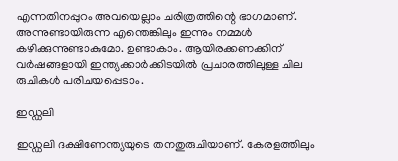എന്നതിനപ്പുറം അവയെല്ലാം ചരിത്രത്തിന്റെ ഭാഗമാണ്. അന്നുണ്ടായിരുന്ന എന്തെങ്കിലും ഇന്നും നമ്മള്‍ കഴിക്കുന്നുണ്ടാകുമോ. ഉണ്ടാകാം. ആയിരക്കണക്കിന് വര്‍ഷങ്ങളായി ഇന്ത്യക്കാര്‍ക്കിടയില്‍ പ്രചാരത്തിലുള്ള ചില രുചികള്‍ പരിചയപ്പെടാം.

ഇഡ്ഡലി

ഇഡ്ഡലി ദക്ഷിണേന്ത്യയുടെ തനതുരുചിയാണ്. കേരളത്തിലും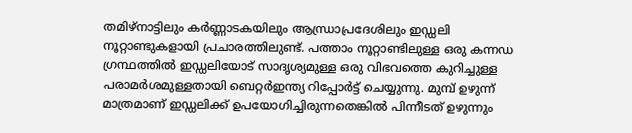തമിഴ്‌നാട്ടിലും കര്‍ണ്ണാടകയിലും ആന്ധ്രാപ്രദേശിലും ഇഡ്ഡലി നൂറ്റാണ്ടുകളായി പ്രചാരത്തിലുണ്ട്. പത്താം നൂറ്റാണ്ടിലുള്ള ഒരു കന്നഡ  ഗ്രന്ഥത്തില്‍ ഇഡ്ഡലിയോട് സാദൃശ്യമുള്ള ഒരു വിഭവത്തെ കുറിച്ചുള്ള പരാമര്‍ശമുള്ളതായി ബെറ്റര്‍ഇന്ത്യ റിപ്പോര്‍ട്ട് ചെയ്യുന്നു. മുമ്പ് ഉഴുന്ന് മാത്രമാണ് ഇഡ്ഡലിക്ക് ഉപയോഗിച്ചിരുന്നതെങ്കില്‍ പിന്നീടത് ഉഴുന്നും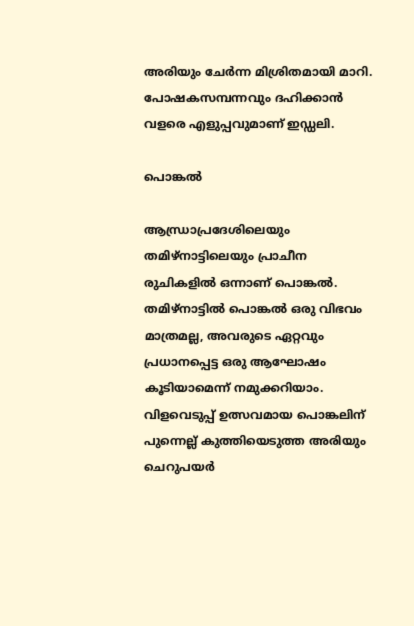അരിയും ചേര്‍ന്ന മിശ്രിതമായി മാറി. പോഷകസമ്പന്നവും ദഹിക്കാന്‍ വളരെ എളുപ്പവുമാണ് ഇഡ്ഡലി.

പൊങ്കല്‍

ആന്ധ്രാപ്രദേശിലെയും തമിഴ്‌നാട്ടിലെയും പ്രാചീന രുചികളില്‍ ഒന്നാണ് പൊങ്കല്‍. തമിഴ്‌നാട്ടില്‍ പൊങ്കല്‍ ഒരു വിഭവം മാത്രമല്ല, അവരുടെ ഏറ്റവും പ്രധാനപ്പെട്ട ഒരു ആഘോഷം കൂടിയാമെന്ന് നമുക്കറിയാം. വിളവെടുപ്പ് ഉത്സവമായ പൊങ്കലിന് പുന്നെല്ല് കുത്തിയെടുത്ത അരിയും ചെറുപയര്‍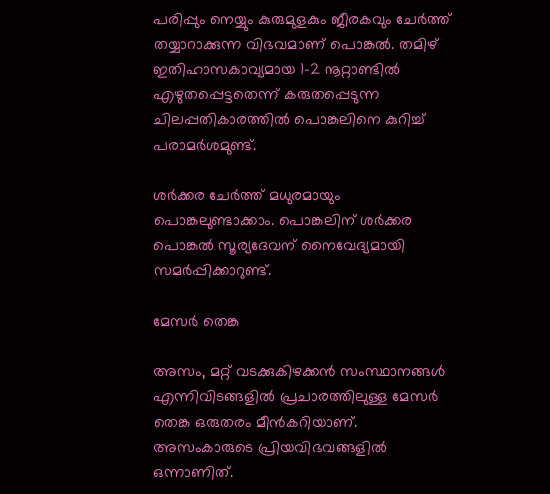പരിപ്പും നെയ്യും കുരുമുളകും ജീരകവും ചേര്‍ത്ത് തയ്യാറാക്കുന്ന വിഭവമാണ് പൊങ്കല്‍. തമിഴ് ഇതിഹാസകാവ്യമായ 1-2 നൂറ്റാണ്ടില്‍ എഴുതപ്പെട്ടതെന്ന് കരുതപ്പെടുന്ന ചിലപ്പതികാരത്തില്‍ പൊങ്കലിനെ കുറിച്ച് പരാമര്‍ശമുണ്ട്.

ശര്‍ക്കര ചേര്‍ത്ത് മധുരമായും പൊങ്കലുണ്ടാക്കാം. പൊങ്കലിന് ശര്‍ക്കര പൊങ്കല്‍ സൂര്യദേവന് നൈവേദ്യമായി സമര്‍പ്പിക്കാറുണ്ട്.

മേസര്‍ തെങ്ക

അസം, മറ്റ് വടക്കുകിഴക്കന്‍ സംസ്ഥാനങ്ങള്‍ എന്നിവിടങ്ങളില്‍ പ്രചാരത്തിലുള്ള മേസര്‍ തെങ്ക ഒരുതരം മീന്‍കറിയാണ്. അസംകാരുടെ പ്രിയവിഭവങ്ങളില്‍ ഒന്നാണിത്.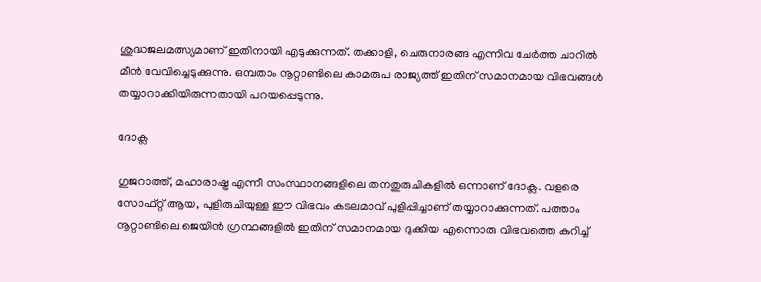ശുദ്ധജലമത്സ്യമാണ് ഇതിനായി എടുക്കുന്നത്. തക്കാളി, ചെരുനാരങ്ങ എന്നിവ ചേര്‍ത്ത ചാറില്‍ മീന്‍ വേവിച്ചെടുക്കുന്നു. ഒമ്പതാം നൂറ്റാണ്ടിലെ കാമരുപ രാജ്യത്ത് ഇതിന് സമാനമായ വിഭവങ്ങള്‍ തയ്യാറാക്കിയിരുന്നതായി പറയപ്പെടുന്നു.

ദോക്ല

ഗുജറാത്ത്, മഹാരാഷ്ട്ര എന്നീ സംസ്ഥാനങ്ങളിലെ തനതുരുചികളില്‍ ഒന്നാണ് ദോക്ല. വളരെ സോഫ്റ്റ് ആയ, പുളിരുചിയുള്ള ഈ വിഭവം കടലമാവ് പുളിപ്പിച്ചാണ് തയ്യാറാക്കുന്നത്. പത്താം നൂറ്റാണ്ടിലെ ജെയിന്‍ ഗ്രന്ഥങ്ങളില്‍ ഇതിന് സമാനമായ ദുക്കിയ എന്നൊരു വിഭവത്തെ കുറിച്ച്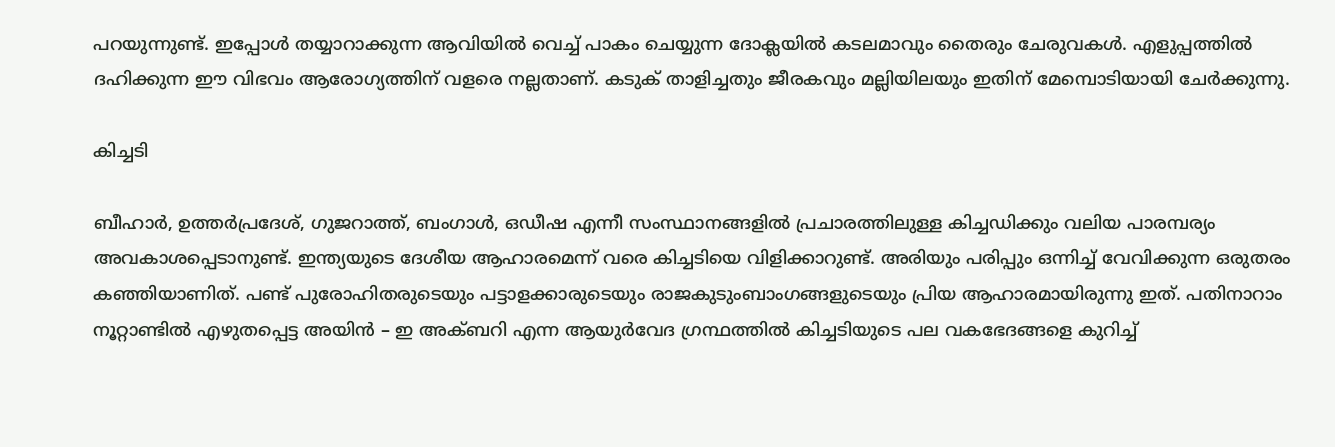പറയുന്നുണ്ട്. ഇപ്പോള്‍ തയ്യാറാക്കുന്ന ആവിയില്‍ വെച്ച് പാകം ചെയ്യുന്ന ദോക്ലയില്‍ കടലമാവും തൈരും ചേരുവകള്‍. എളുപ്പത്തില്‍ ദഹിക്കുന്ന ഈ വിഭവം ആരോഗ്യത്തിന് വളരെ നല്ലതാണ്. കടുക് താളിച്ചതും ജീരകവും മല്ലിയിലയും ഇതിന് മേമ്പൊടിയായി ചേര്‍ക്കുന്നു.

കിച്ചടി

ബീഹാര്‍, ഉത്തര്‍പ്രദേശ്, ഗുജറാത്ത്, ബംഗാള്‍, ഒഡീഷ എന്നീ സംസ്ഥാനങ്ങളില്‍ പ്രചാരത്തിലുള്ള കിച്ചഡിക്കും വലിയ പാരമ്പര്യം അവകാശപ്പെടാനുണ്ട്. ഇന്ത്യയുടെ ദേശീയ ആഹാരമെന്ന് വരെ കിച്ചടിയെ വിളിക്കാറുണ്ട്. അരിയും പരിപ്പും ഒന്നിച്ച് വേവിക്കുന്ന ഒരുതരം കഞ്ഞിയാണിത്. പണ്ട് പുരോഹിതരുടെയും പട്ടാളക്കാരുടെയും രാജകുടുംബാംഗങ്ങളുടെയും പ്രിയ ആഹാരമായിരുന്നു ഇത്. പതിനാറാം നൂറ്റാണ്ടില്‍ എഴുതപ്പെട്ട അയിന്‍ – ഇ അക്ബറി എന്ന ആയുര്‍വേദ ഗ്രന്ഥത്തില്‍ കിച്ചടിയുടെ പല വകഭേദങ്ങളെ കുറിച്ച്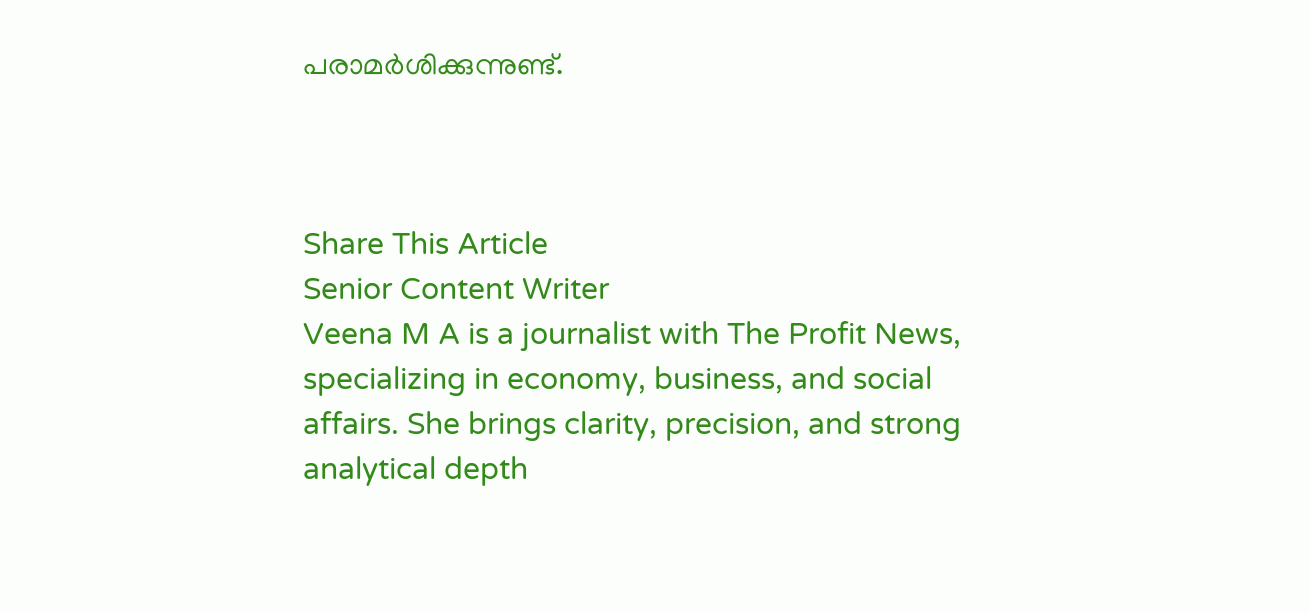പരാമര്‍ശിക്കുന്നുണ്ട്.



Share This Article
Senior Content Writer
Veena M A is a journalist with The Profit News, specializing in economy, business, and social affairs. She brings clarity, precision, and strong analytical depth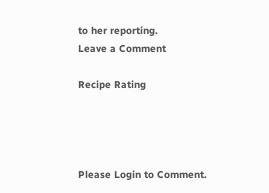to her reporting.
Leave a Comment

Recipe Rating




Please Login to Comment.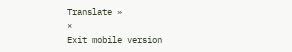Translate »
×
Exit mobile version